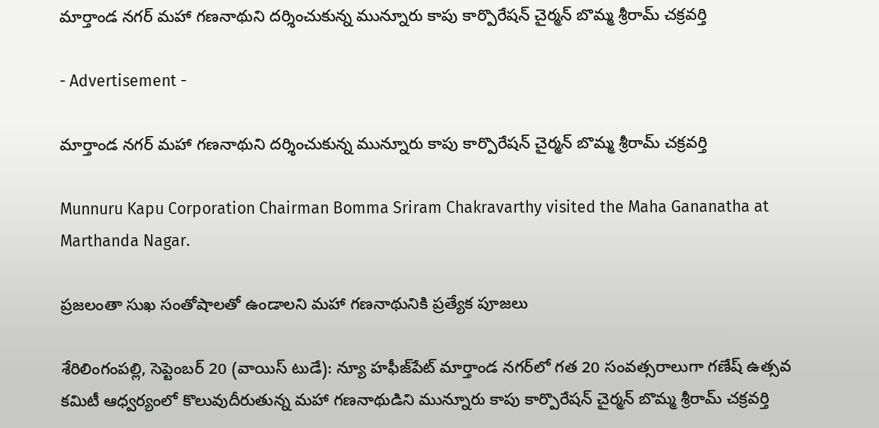మార్తాండ నగర్ మహా గణనాథుని దర్శించుకున్న మున్నూరు కాపు కార్పొరేషన్ చైర్మన్ బొమ్మ శ్రీరామ్ చక్రవర్తి

- Advertisement -

మార్తాండ నగర్ మహా గణనాథుని దర్శించుకున్న మున్నూరు కాపు కార్పొరేషన్ చైర్మన్ బొమ్మ శ్రీరామ్ చక్రవర్తి

Munnuru Kapu Corporation Chairman Bomma Sriram Chakravarthy visited the Maha Gananatha at Marthanda Nagar.

ప్రజలంతా సుఖ సంతోషాలతో ఉండాలని మహా గణనాథునికి ప్రత్యేక పూజలు

శేరిలింగంపల్లి, సెప్టెంబర్ 20 (వాయిస్ టుడే): న్యూ హఫీజ్‌పేట్ మార్తాండ నగర్‌లో గత 20 సంవత్సరాలుగా గణేష్ ఉత్సవ కమిటీ ఆధ్వర్యంలో కొలువుదీరుతున్న మహా గణనాథుడిని మున్నూరు కాపు కార్పొరేషన్ చైర్మన్ బొమ్మ శ్రీరామ్ చక్రవర్తి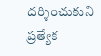దర్శించుకుని ప్రత్యేక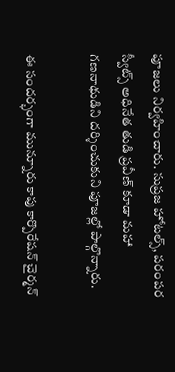పూజలు నిర్వహించారు. సుప్రజ హోటల్స్, పరంపర స్వీట్స్ అధినేత తుడి ప్రవీణ్ కూడా మహా గణనాథుడిని దర్శించుకుని పూజల్లో పాల్గొన్నారు.

ఈ సందర్భంగా మున్నూరు కాపు కార్పొరేషన్ చైర్మన్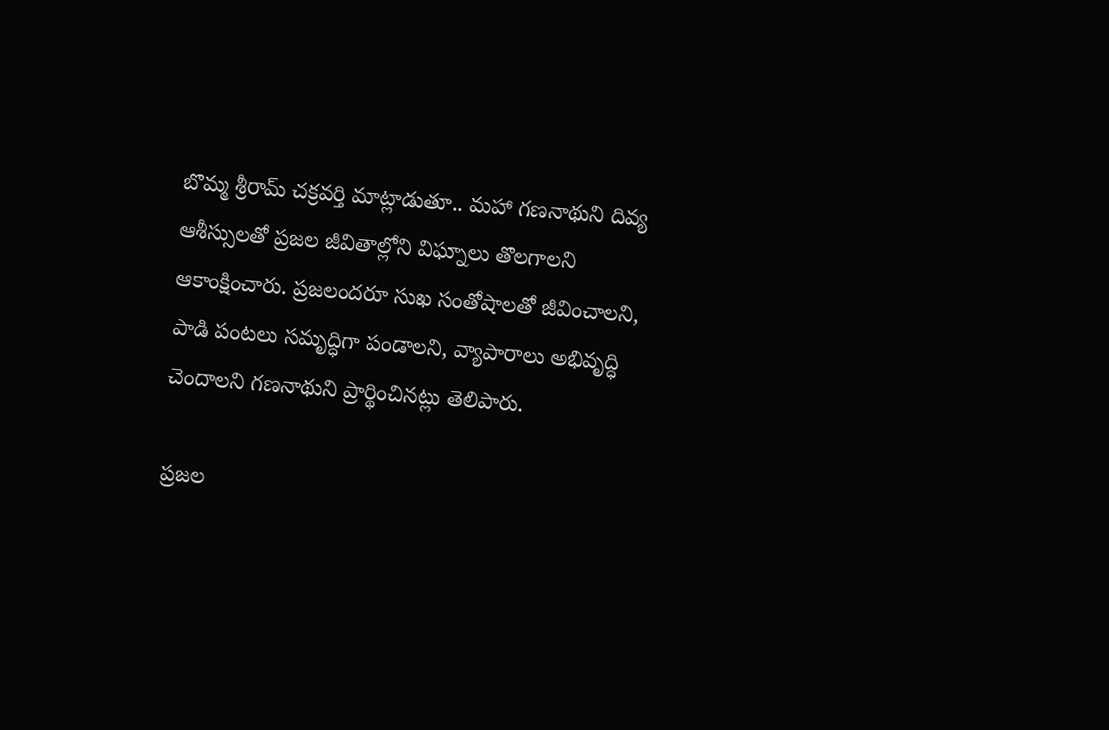బొమ్మ శ్రీరామ్ చక్రవర్తి మాట్లాడుతూ.. మహా గణనాథుని దివ్య ఆశీస్సులతో ప్రజల జీవితాల్లోని విఘ్నాలు తొలగాలని ఆకాంక్షించారు. ప్రజలందరూ సుఖ సంతోషాలతో జీవించాలని, పాడి పంటలు సమృద్ధిగా పండాలని, వ్యాపారాలు అభివృద్ధి చెందాలని గణనాథుని ప్రార్థించినట్లు తెలిపారు.

ప్రజల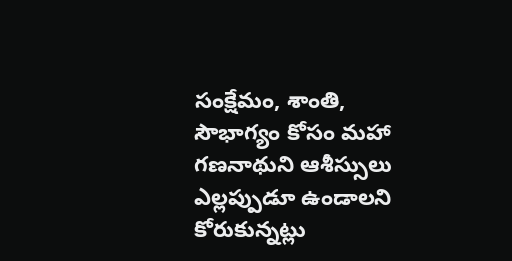సంక్షేమం, శాంతి, సౌభాగ్యం కోసం మహా గణనాథుని ఆశీస్సులు ఎల్లప్పుడూ ఉండాలని కోరుకున్నట్లు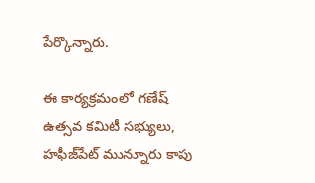పేర్కొన్నారు.

ఈ కార్యక్రమంలో గణేష్ ఉత్సవ కమిటీ సభ్యులు, హఫీజ్‌పేట్ మున్నూరు కాపు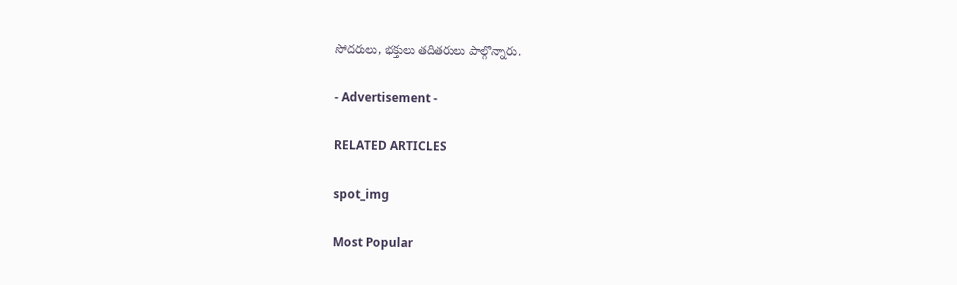సోదరులు, భక్తులు తదితరులు పాల్గొన్నారు.

- Advertisement -

RELATED ARTICLES

spot_img

Most Popular